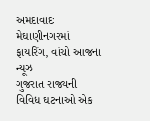અમદાવાદઃ મેઘાણીનગરમાં ફાયરિંગ, વાંચો આજના ન્યૂઝ
ગુજરાત રાજ્યની વિવિધ ઘટનાઓ એક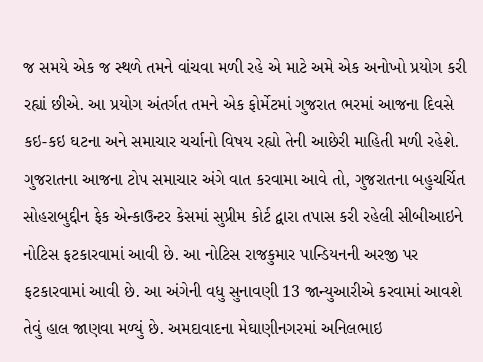જ સમયે એક જ સ્થળે તમને વાંચવા મળી રહે એ માટે અમે એક અનોખો પ્રયોગ કરી રહ્યાં છીએ. આ પ્રયોગ અંતર્ગત તમને એક ફોર્મેટમાં ગુજરાત ભરમાં આજના દિવસે કઇ-કઇ ઘટના અને સમાચાર ચર્ચાનો વિષય રહ્યો તેની આછેરી માહિતી મળી રહેશે.
ગુજરાતના આજના ટોપ સમાચાર અંગે વાત કરવામા આવે તો, ગુજરાતના બહુચર્ચિત સોહરાબુદ્દીન ફેક એન્કાઉન્ટર કેસમાં સુપ્રીમ કોર્ટ દ્વારા તપાસ કરી રહેલી સીબીઆઇને નોટિસ ફટકારવામાં આવી છે. આ નોટિસ રાજકુમાર પાન્ડિયનની અરજી પર ફટકારવામાં આવી છે. આ અંગેની વધુ સુનાવણી 13 જાન્યુઆરીએ કરવામાં આવશે તેવું હાલ જાણવા મળ્યું છે. અમદાવાદના મેઘાણીનગરમાં અનિલભાઇ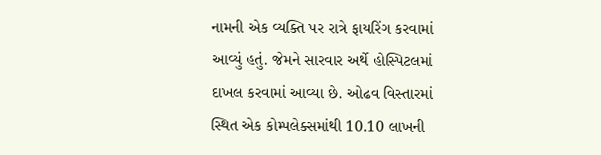નામની એક વ્યક્તિ પર રાત્રે ફાયરિંગ કરવામાં આવ્યું હતું. જેમને સારવાર અર્થે હોસ્પિટલમાં દાખલ કરવામાં આવ્યા છે. ઓઢવ વિસ્તારમાં સ્થિત એક કોમ્પલેક્સમાંથી 10.10 લાખની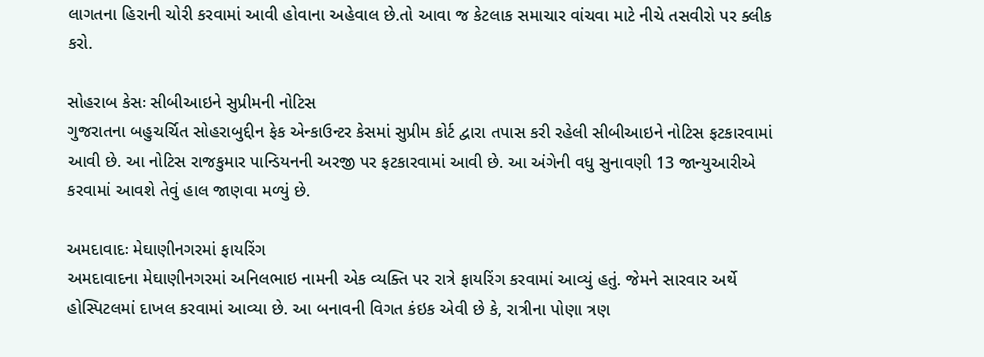લાગતના હિરાની ચોરી કરવામાં આવી હોવાના અહેવાલ છે.તો આવા જ કેટલાક સમાચાર વાંચવા માટે નીચે તસવીરો પર ક્લીક કરો.

સોહરાબ કેસઃ સીબીઆઇને સુપ્રીમની નોટિસ
ગુજરાતના બહુચર્ચિત સોહરાબુદ્દીન ફેક એન્કાઉન્ટર કેસમાં સુપ્રીમ કોર્ટ દ્વારા તપાસ કરી રહેલી સીબીઆઇને નોટિસ ફટકારવામાં આવી છે. આ નોટિસ રાજકુમાર પાન્ડિયનની અરજી પર ફટકારવામાં આવી છે. આ અંગેની વધુ સુનાવણી 13 જાન્યુઆરીએ કરવામાં આવશે તેવું હાલ જાણવા મળ્યું છે.

અમદાવાદઃ મેઘાણીનગરમાં ફાયરિંગ
અમદાવાદના મેઘાણીનગરમાં અનિલભાઇ નામની એક વ્યક્તિ પર રાત્રે ફાયરિંગ કરવામાં આવ્યું હતું. જેમને સારવાર અર્થે હોસ્પિટલમાં દાખલ કરવામાં આવ્યા છે. આ બનાવની વિગત કંઇક એવી છે કે, રાત્રીના પોણા ત્રણ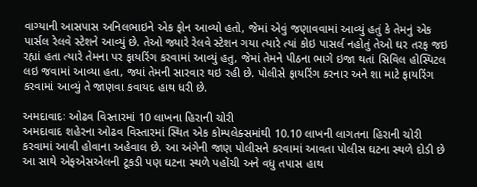વાગ્યાની આસપાસ અનિલભાઇને એક ફોન આવ્યો હતો, જેમાં એવું જણાવવામાં આવ્યું હતું કે તેમનું એક પાર્સલ રેલવે સ્ટેશને આવ્યું છે. તેઓ જ્યારે રેલવે સ્ટેશન ગયા ત્યારે ત્યાં કોઇ પાસર્લ નહોતું તેઓ ઘર તરફ જઇ રહ્યાં હતા ત્યારે તેમના પર ફાયરિંગ કરવામાં આવ્યું હતુ, જેમાં તેમને પીઠના ભાગે ઇજા થતાં સિવિલ હોસ્પિટલ લઇ જવામાં આવ્યા હતા, જ્યાં તેમની સારવાર થઇ રહી છે. પોલીસે ફાયરિંગ કરનાર અને શા માટે ફાયરિંગ કરવામાં આવ્યું તે જાણવા કવાયદ હાથ ધરી છે.

અમદાવાદઃ ઓઢવ વિસ્તારમાં 10 લાખના હિરાની ચોરી
અમદાવાદ શહેરના ઓઢવ વિસ્તારમાં સ્થિત એક કોમ્પલેક્સમાંથી 10.10 લાખની લાગતના હિરાની ચોરી કરવામાં આવી હોવાના અહેવાલ છે. આ અંગેની જાણ પોલીસને કરવામાં આવતા પોલીસ ઘટના સ્થળે દોડી છે આ સાથે એફએસએલની ટૂકડી પણ ઘટના સ્થળે પહોંચી અને વધુ તપાસ હાથ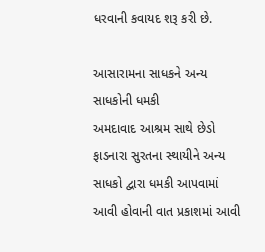ધરવાની કવાયદ શરૂ કરી છે.

આસારામના સાધકને અન્ય સાધકોની ધમકી
અમદાવાદ આશ્રમ સાથે છેડો ફાડનારા સુરતના સ્થાયીને અન્ય સાધકો દ્વારા ધમકી આપવામાં આવી હોવાની વાત પ્રકાશમાં આવી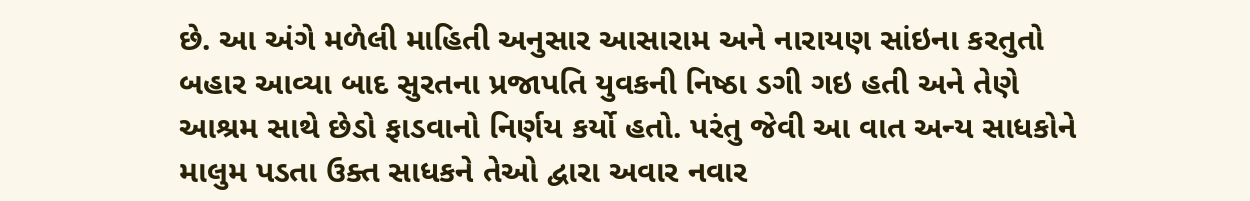છે. આ અંગે મળેલી માહિતી અનુસાર આસારામ અને નારાયણ સાંઇના કરતુતો બહાર આવ્યા બાદ સુરતના પ્રજાપતિ યુવકની નિષ્ઠા ડગી ગઇ હતી અને તેણે આશ્રમ સાથે છેડો ફાડવાનો નિર્ણય કર્યો હતો. પરંતુ જેવી આ વાત અન્ય સાધકોને માલુમ પડતા ઉક્ત સાધકને તેઓ દ્વારા અવાર નવાર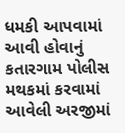ધમકી આપવામાં આવી હોવાનું કતારગામ પોલીસ મથકમાં કરવામાં આવેલી અરજીમાં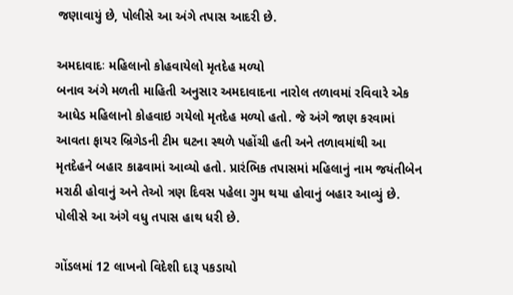જણાવાયું છે, પોલીસે આ અંગે તપાસ આદરી છે.

અમદાવાદઃ મહિલાનો કોહવાયેલો મૃતદેહ મળ્યો
બનાવ અંગે મળતી માહિતી અનુસાર અમદાવાદના નારોલ તળાવમાં રવિવારે એક આધેડ મહિલાનો કોહવાઇ ગયેલો મૃતદેહ મળ્યો હતો. જે અંગે જાણ કરવામાં આવતા ફાયર બ્રિગેડની ટીમ ઘટના સ્થળે પહોંચી હતી અને તળાવમાંથી આ મૃતદેહને બહાર કાઢવામાં આવ્યો હતો. પ્રારંભિક તપાસમાં મહિલાનું નામ જયંતીબેન મરાઠી હોવાનું અને તેઓ ત્રણ દિવસ પહેલા ગુમ થયા હોવાનું બહાર આવ્યું છે. પોલીસે આ અંગે વધુ તપાસ હાથ ધરી છે.

ગોંડલમાં 12 લાખનો વિદેશી દારૂ પકડાયો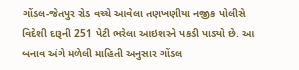ગોંડલ-જેતપુર રોડ વચ્ચે આવેલા તણખણીયા નજીક પોલીસે વિદેશી દારૂની 251 પેટી ભરેલા આઇશરને પકડી પાડ્યો છે. આ બનાવ અંગે મળેલી માહિતી અનુસાર ગોંડલ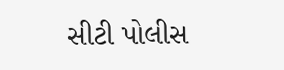સીટી પોલીસ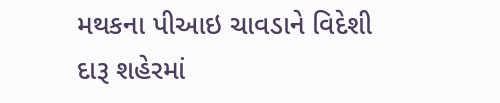મથકના પીઆઇ ચાવડાને વિદેશી દારૂ શહેરમાં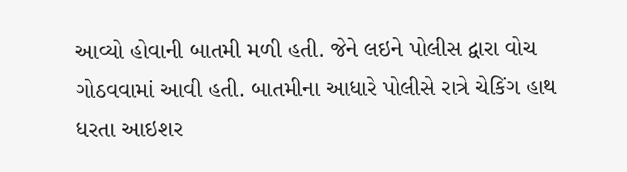આવ્યો હોવાની બાતમી મળી હતી. જેને લઇને પોલીસ દ્વારા વોચ ગોઠવવામાં આવી હતી. બાતમીના આધારે પોલીસે રાત્રે ચેકિંગ હાથ ધરતા આઇશર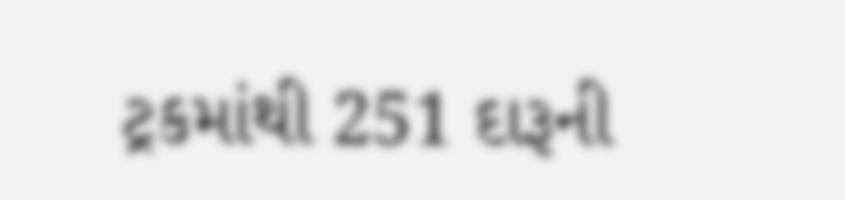ટ્રકમાંથી 251 દારૂની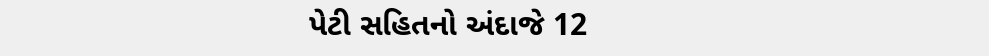પેટી સહિતનો અંદાજે 12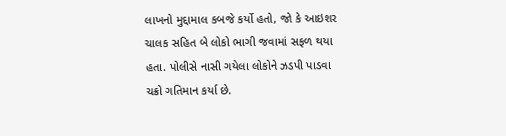લાખનો મુદ્દામાલ કબજે કર્યો હતો, જો કે આઇશર ચાલક સહિત બે લોકો ભાગી જવામાં સફળ થયા હતા. પોલીસે નાસી ગયેલા લોકોને ઝડપી પાડવા ચક્રો ગતિમાન કર્યા છે.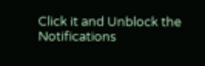Click it and Unblock the Notifications